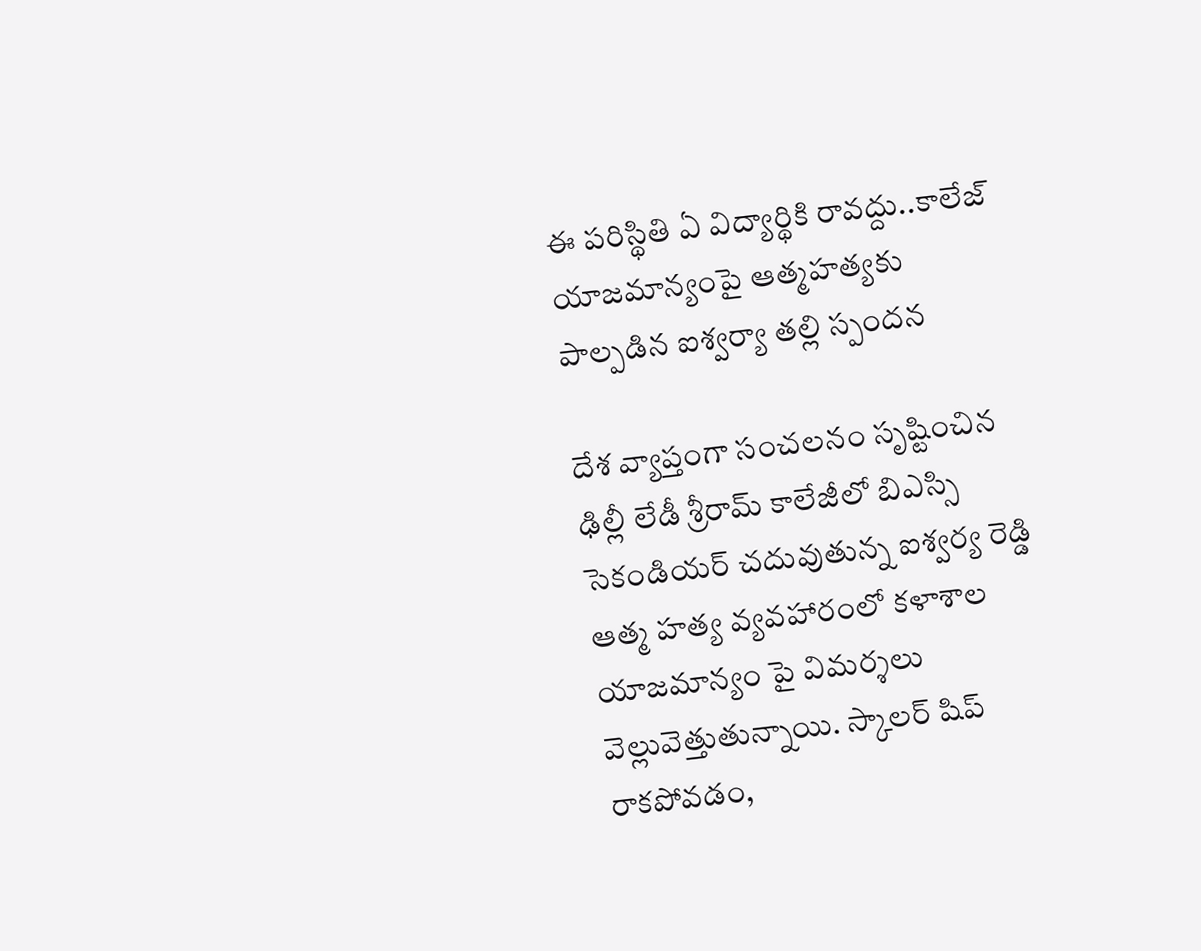ఈ పరిస్థితి ఏ విద్యార్థికి రావద్దు..కాలేజ్ యాజమాన్యంపై ఆత్మహత్యకు పాల్పడిన ఐశ్వర్యా తల్లి స్పందన

దేశ వ్యాప్తంగా సంచలనం సృష్టించిన ఢిల్లీ లేడీ శ్రీరామ్ కాలేజీలో బిఎస్సి సెకండియర్ చదువుతున్న ఐశ్వర్య రెడ్డి ఆత్మ హత్య వ్యవహారంలో కళాశాల యాజమాన్యం పై విమర్శలు వెల్లువెత్తుతున్నాయి. స్కాలర్ షిప్ రాకపోవడం,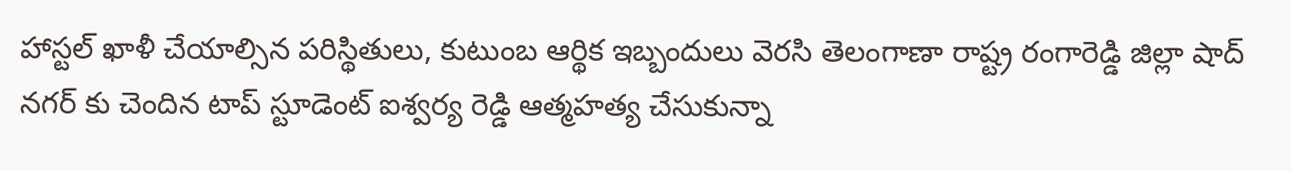హాస్టల్ ఖాళీ చేయాల్సిన పరిస్థితులు, కుటుంబ ఆర్థిక ఇబ్బందులు వెరసి తెలంగాణా రాష్ట్ర రంగారెడ్డి జిల్లా షాద్ నగర్ కు చెందిన టాప్ స్టూడెంట్ ఐశ్వర్య రెడ్డి ఆత్మహత్య చేసుకున్నా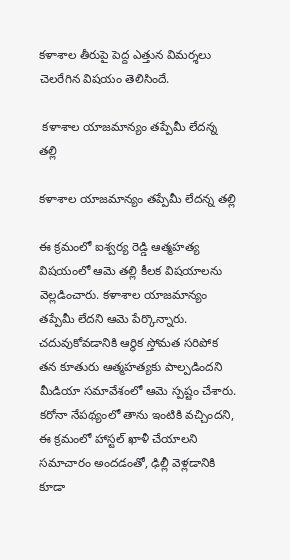కళాశాల తీరుపై పెద్ద ఎత్తున విమర్శలు చెలరేగిన విషయం తెలిసిందే.

 కళాశాల యాజమాన్యం తప్పేమీ లేదన్న తల్లి

కళాశాల యాజమాన్యం తప్పేమీ లేదన్న తల్లి

ఈ క్రమంలో ఐశ్వర్య రెడ్డి ఆత్మహత్య విషయంలో ఆమె తల్లి కీలక విషయాలను వెల్లడించారు. కళాశాల యాజమాన్యం తప్పేమీ లేదని ఆమె పేర్కొన్నారు. చదువుకోవడానికి ఆర్థిక స్తోమత సరిపోక తన కూతురు ఆత్మహత్యకు పాల్పడిందని మీడియా సమావేశంలో ఆమె స్పష్టం చేశారు. కరోనా నేపథ్యంలో తాను ఇంటికి వచ్చిందని, ఈ క్రమంలో హాస్టల్ ఖాళీ చేయాలని సమాచారం అందడంతో, ఢిల్లీ వెళ్లడానికి కూడా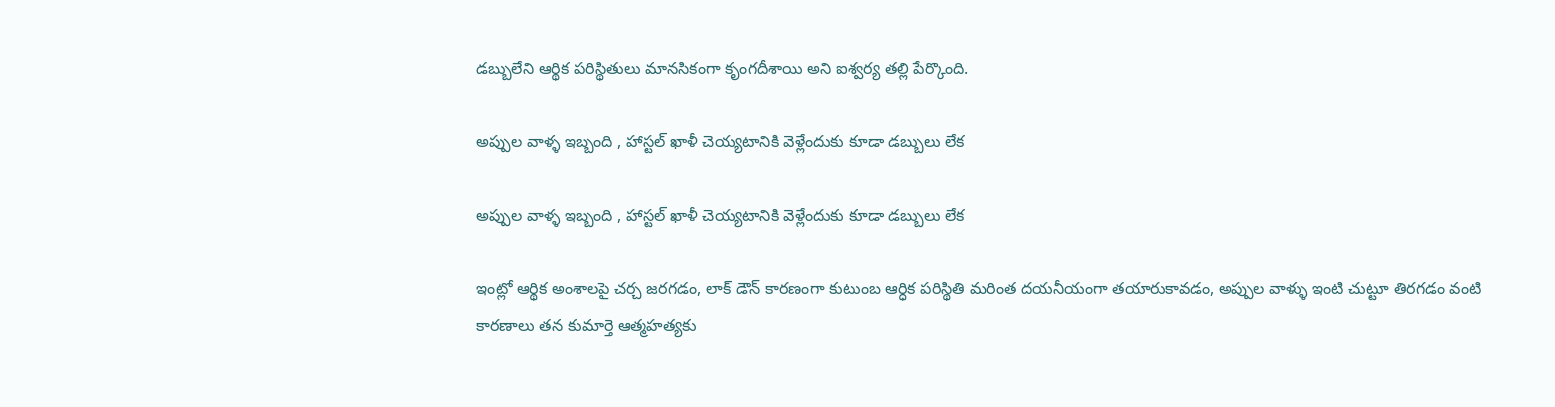డబ్బులేని ఆర్థిక పరిస్థితులు మానసికంగా కృంగదీశాయి అని ఐశ్వర్య తల్లి పేర్కొంది.

అప్పుల వాళ్ళ ఇబ్బంది , హాస్టల్ ఖాళీ చెయ్యటానికి వెళ్లేందుకు కూడా డబ్బులు లేక

అప్పుల వాళ్ళ ఇబ్బంది , హాస్టల్ ఖాళీ చెయ్యటానికి వెళ్లేందుకు కూడా డబ్బులు లేక

ఇంట్లో ఆర్థిక అంశాలపై చర్చ జరగడం, లాక్ డౌన్ కారణంగా కుటుంబ ఆర్ధిక పరిస్థితి మరింత దయనీయంగా తయారుకావడం, అప్పుల వాళ్ళు ఇంటి చుట్టూ తిరగడం వంటి కారణాలు తన కుమార్తె ఆత్మహత్యకు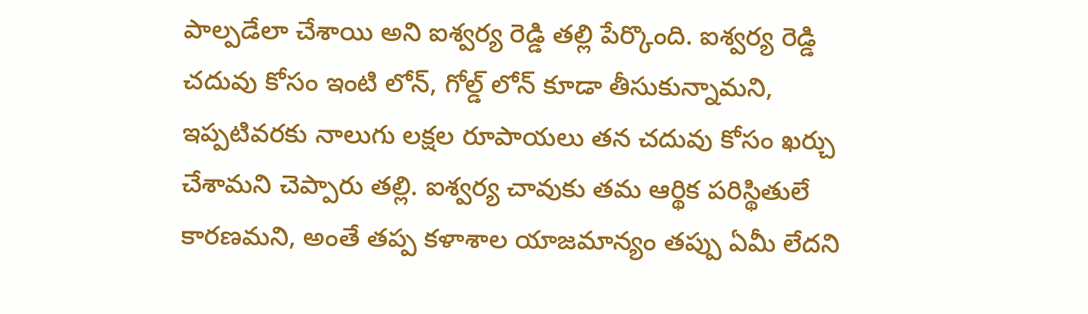పాల్పడేలా చేశాయి అని ఐశ్వర్య రెడ్డి తల్లి పేర్కొంది. ఐశ్వర్య రెడ్డి చదువు కోసం ఇంటి లోన్, గోల్డ్ లోన్ కూడా తీసుకున్నామని, ఇప్పటివరకు నాలుగు లక్షల రూపాయలు తన చదువు కోసం ఖర్చు చేశామని చెప్పారు తల్లి. ఐశ్వర్య చావుకు తమ ఆర్థిక పరిస్థితులే కారణమని, అంతే తప్ప కళాశాల యాజమాన్యం తప్పు ఏమీ లేదని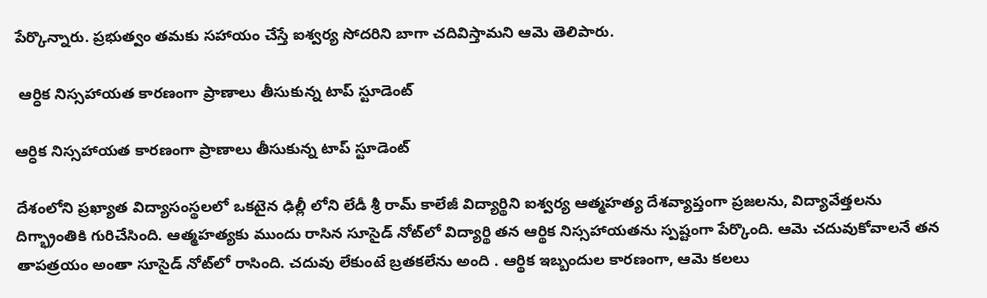పేర్కొన్నారు. ప్రభుత్వం తమకు సహాయం చేస్తే ఐశ్వర్య సోదరిని బాగా చదివిస్తామని ఆమె తెలిపారు.

 ఆర్ధిక నిస్సహాయత కారణంగా ప్రాణాలు తీసుకున్న టాప్ స్టూడెంట్

ఆర్ధిక నిస్సహాయత కారణంగా ప్రాణాలు తీసుకున్న టాప్ స్టూడెంట్

దేశంలోని ప్రఖ్యాత విద్యాసంస్థలలో ఒకటైన ఢిల్లీ లోని లేడీ శ్రీ రామ్ కాలేజీ విద్యార్థిని ఐశ్వర్య ఆత్మహత్య దేశవ్యాప్తంగా ప్రజలను, విద్యావేత్తలను దిగ్భ్రాంతికి గురిచేసింది. ఆత్మహత్యకు ముందు రాసిన సూసైడ్ నోట్‌లో విద్యార్థి తన ఆర్థిక నిస్సహాయతను స్పష్టంగా పేర్కొంది. ఆమె చదువుకోవాలనే తన తాపత్రయం అంతా సూసైడ్ నోట్‌లో రాసింది. చదువు లేకుంటే బ్రతకలేను అంది . ఆర్థిక ఇబ్బందుల కారణంగా, ఆమె కలలు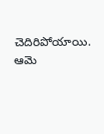చెదిరిపోయాయి. ఆమె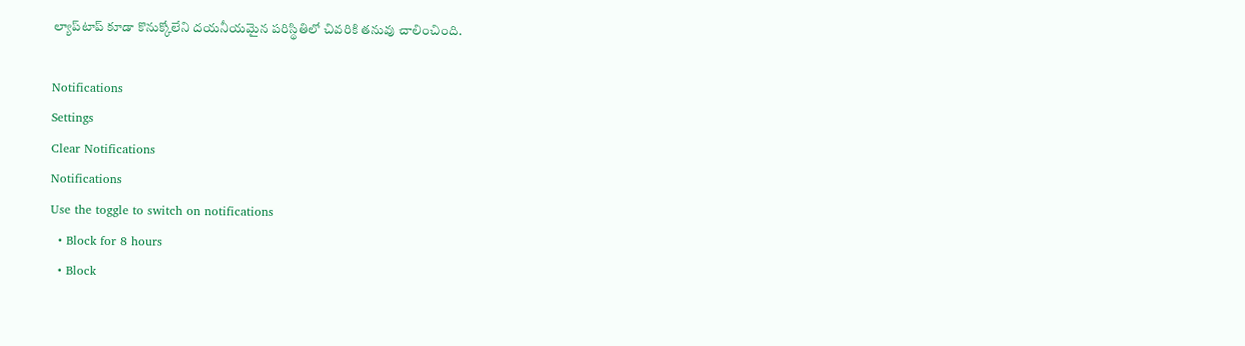ల్యాప్‌టాప్ కూడా కొనుక్కోలేని దయనీయమైన పరిస్థితిలో చివరికి తనువు చాలించింది.

Notifications
Settings
Clear Notifications
Notifications
Use the toggle to switch on notifications
  • Block for 8 hours
  • Block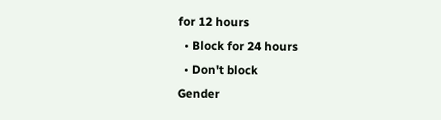for 12 hours
  • Block for 24 hours
  • Don't block
Gender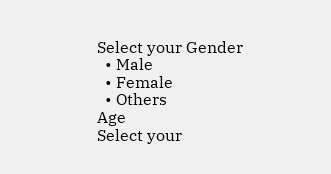Select your Gender
  • Male
  • Female
  • Others
Age
Select your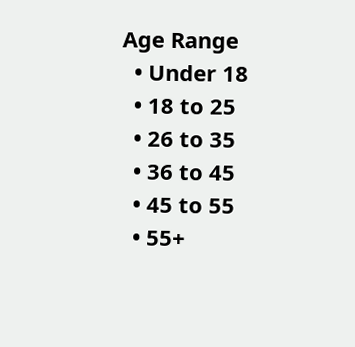Age Range
  • Under 18
  • 18 to 25
  • 26 to 35
  • 36 to 45
  • 45 to 55
  • 55+